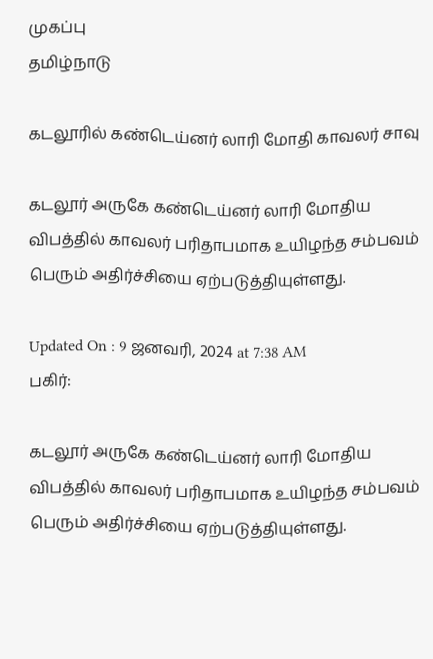முகப்பு
தமிழ்நாடு

கடலூரில் கண்டெய்னர் லாரி மோதி காவலர் சாவு

கடலூர் அருகே கண்டெய்னர் லாரி மோதிய விபத்தில் காவலர் பரிதாபமாக உயிழந்த சம்பவம் பெரும் அதிர்ச்சியை ஏற்படுத்தியுள்ளது.

Updated On : 9 ஜனவரி, 2024 at 7:38 AM
பகிர்:

கடலூர் அருகே கண்டெய்னர் லாரி மோதிய விபத்தில் காவலர் பரிதாபமாக உயிழந்த சம்பவம் பெரும் அதிர்ச்சியை ஏற்படுத்தியுள்ளது.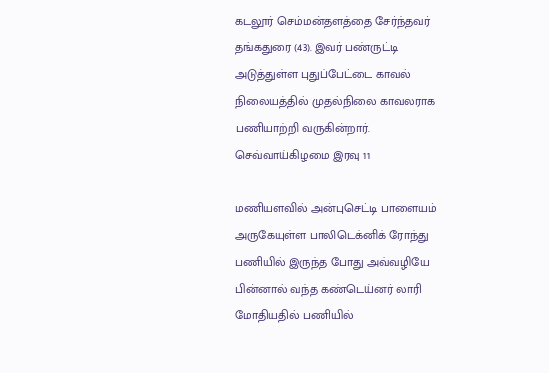கடலூர் செம்மன்தளத்தை சேர்ந்தவர் தங்கதுரை (43). இவர் பண்ருட்டி அடுத்துள்ள புதுப்பேட்டை காவல் நிலையத்தில் முதல்நிலை காவலராக பணியாற்றி வருகின்றார். செவ்வாய்கிழமை இரவு 11

மணியளவில் அன்புசெட்டி பாளையம் அருகேயுள்ள பாலிடெக்னிக் ரோந்து பணியில் இருந்த போது அவ்வழியே பின்னால் வந்த கண்டெய்னர் லாரி மோதியதில் பணியில்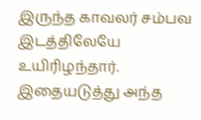இருந்த காவலர் சம்பவ இடத்திலேயே உயிரிழந்தார். இதையடுத்து அந்த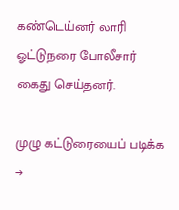கண்டெய்னர் லாரி ஓட்டுநரை போலீசார் கைது செய்தனர்.

முழு கட்டுரையைப் படிக்க →